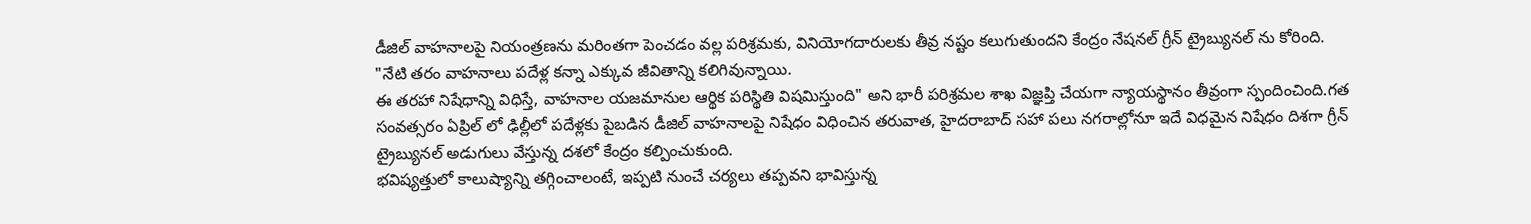డీజిల్ వాహనాలపై నియంత్రణను మరింతగా పెంచడం వల్ల పరిశ్రమకు, వినియోగదారులకు తీవ్ర నష్టం కలుగుతుందని కేంద్రం నేషనల్ గ్రీన్ ట్రైబ్యునల్ ను కోరింది.
"నేటి తరం వాహనాలు పదేళ్ల కన్నా ఎక్కువ జీవితాన్ని కలిగివున్నాయి.
ఈ తరహా నిషేధాన్ని విధిస్తే, వాహనాల యజమానుల ఆర్థిక పరిస్థితి విషమిస్తుంది" అని భారీ పరిశ్రమల శాఖ విజ్ఞప్తి చేయగా న్యాయస్థానం తీవ్రంగా స్పందించింది.గత సంవత్సరం ఏప్రిల్ లో ఢిల్లీలో పదేళ్లకు పైబడిన డీజిల్ వాహనాలపై నిషేధం విధించిన తరువాత, హైదరాబాద్ సహా పలు నగరాల్లోనూ ఇదే విధమైన నిషేధం దిశగా గ్రీన్ ట్రైబ్యునల్ అడుగులు వేస్తున్న దశలో కేంద్రం కల్పించుకుంది.
భవిష్యత్తులో కాలుష్యాన్ని తగ్గించాలంటే, ఇప్పటి నుంచే చర్యలు తప్పవని భావిస్తున్న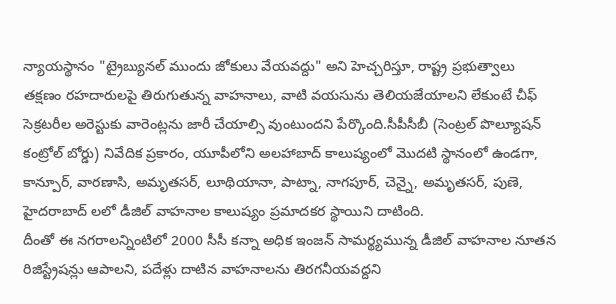న్యాయస్థానం "ట్రైబ్యునల్ ముందు జోకులు వేయవద్దు" అని హెచ్చరిస్తూ, రాష్ట్ర ప్రభుత్వాలు తక్షణం రహదారులపై తిరుగుతున్న వాహనాలు, వాటి వయసును తెలియజేయాలని లేకుంటే చీఫ్ సెక్రటరీల అరెస్టుకు వారెంట్లను జారీ చేయాల్సి వుంటుందని పేర్కొంది.సీపీసీబీ (సెంట్రల్ పొల్యూషన్ కంట్రోల్ బోర్డు) నివేదిక ప్రకారం, యూపీలోని అలహాబాద్ కాలుష్యంలో మొదటి స్థానంలో ఉండగా, కాన్పూర్, వారణాసి, అమృతసర్, లూథియానా, పాట్నా, నాగపూర్, చెన్నై, అమృతసర్, పుణె, హైదరాబాద్ లలో డీజిల్ వాహనాల కాలుష్యం ప్రమాదకర స్థాయిని దాటింది.
దీంతో ఈ నగరాలన్నింటిలో 2000 సీసీ కన్నా అధిక ఇంజన్ సామర్థ్యమున్న డీజిల్ వాహనాల నూతన రిజిస్ట్రేషన్లు ఆపాలని, పదేళ్లు దాటిన వాహనాలను తిరగనీయవద్దని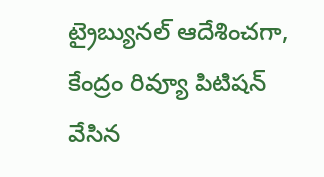ట్రైబ్యునల్ ఆదేశించగా, కేంద్రం రివ్యూ పిటిషన్ వేసిన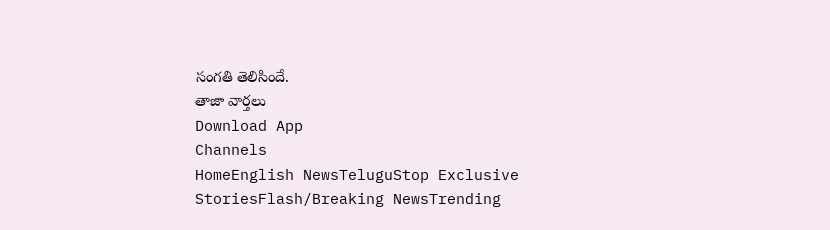సంగతి తెలిసిందే.
తాజా వార్తలు
Download App
Channels
HomeEnglish NewsTeluguStop Exclusive StoriesFlash/Breaking NewsTrending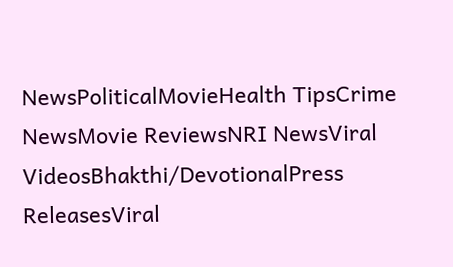NewsPoliticalMovieHealth TipsCrime NewsMovie ReviewsNRI NewsViral VideosBhakthi/DevotionalPress ReleasesViral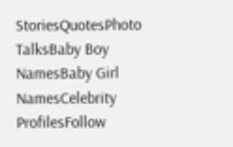StoriesQuotesPhoto TalksBaby Boy NamesBaby Girl NamesCelebrity ProfilesFollow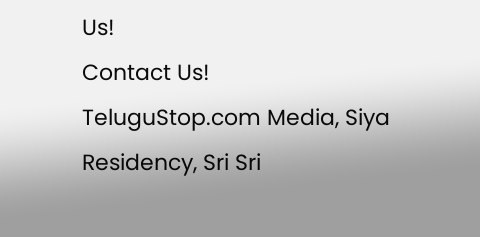Us!
Contact Us!
TeluguStop.com Media, Siya Residency, Sri Sri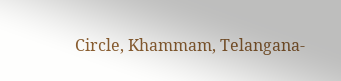Circle, Khammam, Telangana-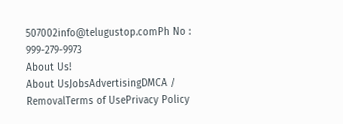507002info@telugustop.comPh No : 999-279-9973
About Us!
About UsJobsAdvertisingDMCA / RemovalTerms of UsePrivacy Policy